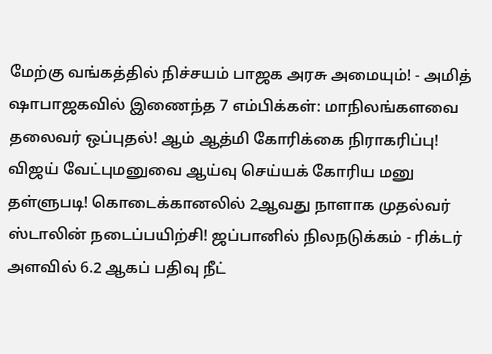மேற்கு வங்கத்தில் நிச்சயம் பாஜக அரசு அமையும்! - அமித் ஷாபாஜகவில் இணைந்த 7 எம்பிக்கள்: மாநிலங்களவை தலைவர் ஒப்புதல்! ஆம் ஆத்மி கோரிக்கை நிராகரிப்பு! விஜய் வேட்புமனுவை ஆய்வு செய்யக் கோரிய மனு தள்ளுபடி! கொடைக்கானலில் 2ஆவது நாளாக முதல்வர் ஸ்டாலின் நடைப்பயிற்சி! ஜப்பானில் நிலநடுக்கம் - ரிக்டர் அளவில் 6.2 ஆகப் பதிவு நீட்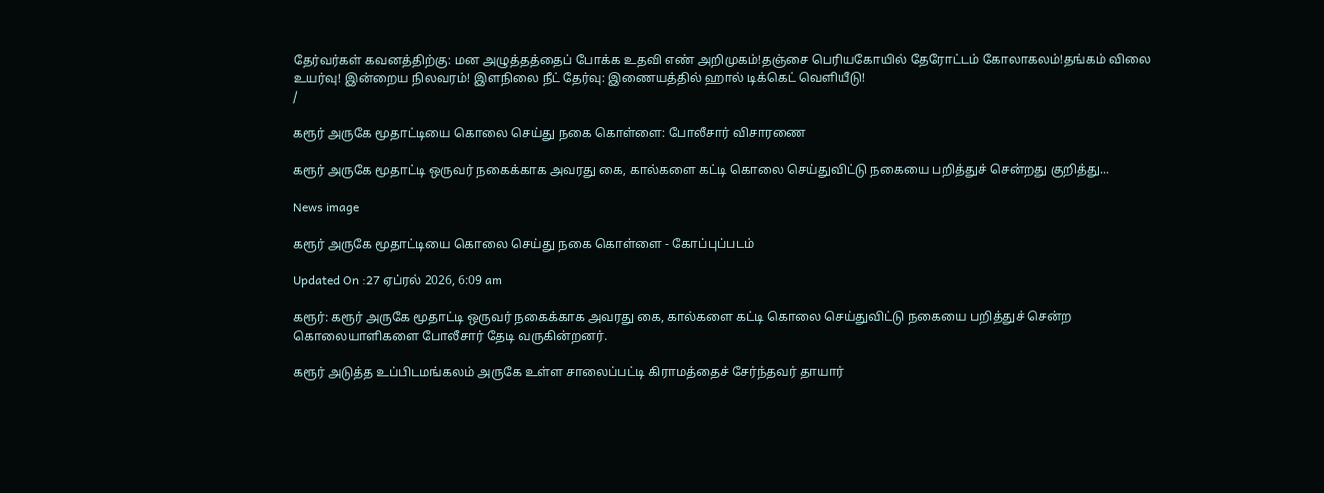தேர்வர்கள் கவனத்திற்கு: மன அழுத்தத்தைப் போக்க உதவி எண் அறிமுகம்!தஞ்சை பெரியகோயில் தேரோட்டம் கோலாகலம்!தங்கம் விலை உயர்வு! இன்றைய நிலவரம்! இளநிலை நீட் தேர்வு: இணையத்தில் ஹால் டிக்கெட் வெளியீடு!
/

கரூர் அருகே மூதாட்டியை கொலை செய்து நகை கொள்ளை: போலீசார் விசாரணை

கரூர் அருகே மூதாட்டி ஒருவர் நகைக்காக அவரது கை, கால்களை கட்டி கொலை செய்துவிட்டு நகையை பறித்துச் சென்றது குறித்து...

News image

கரூர் அருகே மூதாட்டியை கொலை செய்து நகை கொள்ளை - கோப்புப்படம்

Updated On :27 ஏப்ரல் 2026, 6:09 am

கரூர்: கரூர் அருகே மூதாட்டி ஒருவர் நகைக்காக அவரது கை, கால்களை கட்டி கொலை செய்துவிட்டு நகையை பறித்துச் சென்ற கொலையாளிகளை போலீசார் தேடி வருகின்றனர்.

கரூர் அடுத்த உப்பிடமங்கலம் அருகே உள்ள சாலைப்பட்டி கிராமத்தைச் சேர்ந்தவர் தாயார்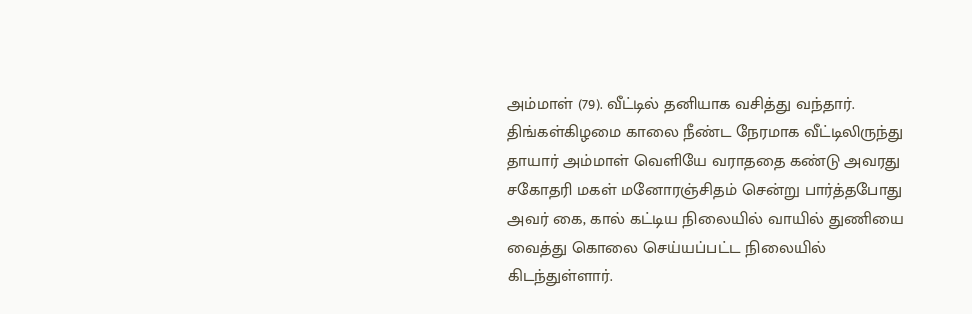அம்மாள் (79). வீட்டில் தனியாக வசித்து வந்தார். திங்கள்கிழமை காலை நீண்ட நேரமாக வீட்டிலிருந்து தாயார் அம்மாள் வெளியே வராததை கண்டு அவரது சகோதரி மகள் மனோரஞ்சிதம் சென்று பார்த்தபோது அவர் கை, கால் கட்டிய நிலையில் வாயில் துணியை வைத்து கொலை செய்யப்பட்ட நிலையில் கிடந்துள்ளார்.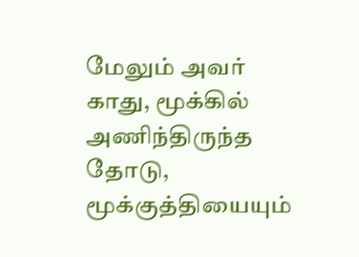மேலும் அவர் காது, மூக்கில் அணிந்திருந்த தோடு, மூக்குத்தியையும்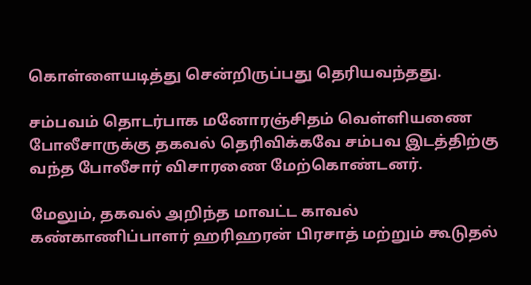கொள்ளையடித்து சென்றிருப்பது தெரியவந்தது.

சம்பவம் தொடர்பாக மனோரஞ்சிதம் வெள்ளியணை போலீசாருக்கு தகவல் தெரிவிக்கவே சம்பவ இடத்திற்கு வந்த போலீசார் விசாரணை மேற்கொண்டனர்.

மேலும், தகவல் அறிந்த மாவட்ட காவல் கண்காணிப்பாளர் ஹரிஹரன் பிரசாத் மற்றும் கூடுதல்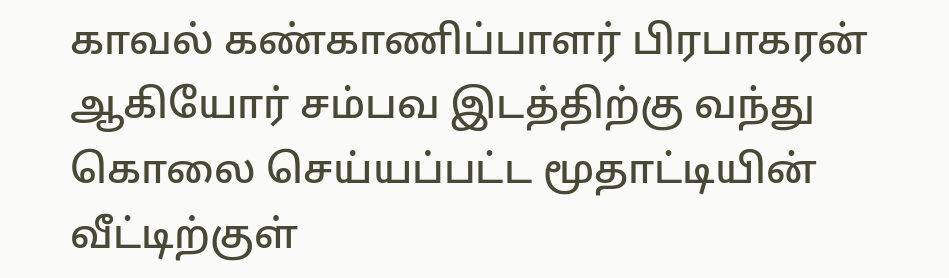காவல் கண்காணிப்பாளர் பிரபாகரன் ஆகியோர் சம்பவ இடத்திற்கு வந்து கொலை செய்யப்பட்ட மூதாட்டியின் வீட்டிற்குள்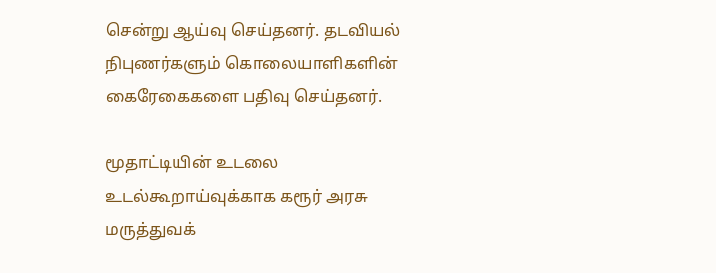சென்று ஆய்வு செய்தனர். தடவியல் நிபுணர்களும் கொலையாளிகளின் கைரேகைகளை பதிவு செய்தனர்.

மூதாட்டியின் உடலை உடல்கூறாய்வுக்காக கரூர் அரசு மருத்துவக்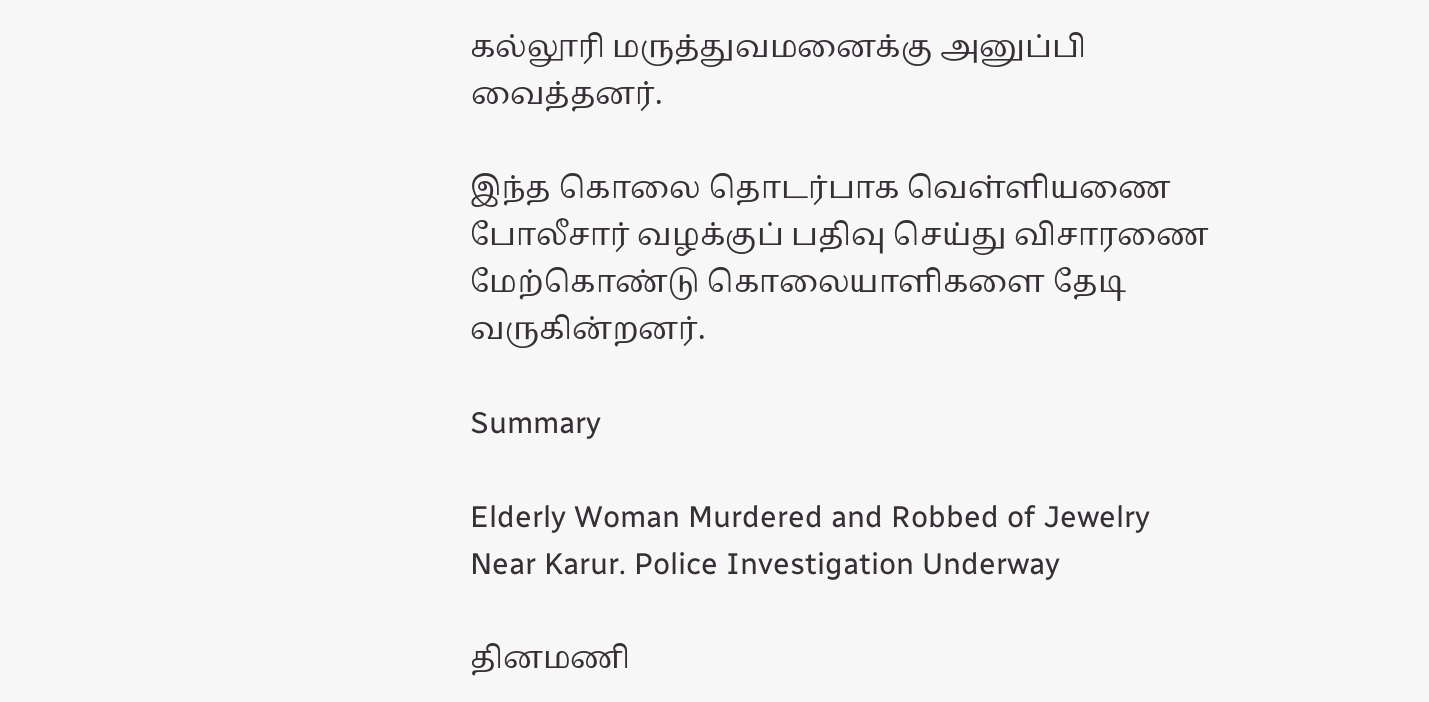கல்லூரி மருத்துவமனைக்கு அனுப்பி வைத்தனர்.

இந்த கொலை தொடர்பாக வெள்ளியணை போலீசார் வழக்குப் பதிவு செய்து விசாரணை மேற்கொண்டு கொலையாளிகளை தேடி வருகின்றனர்.

Summary

Elderly Woman Murdered and Robbed of Jewelry Near Karur. Police Investigation Underway

தினமணி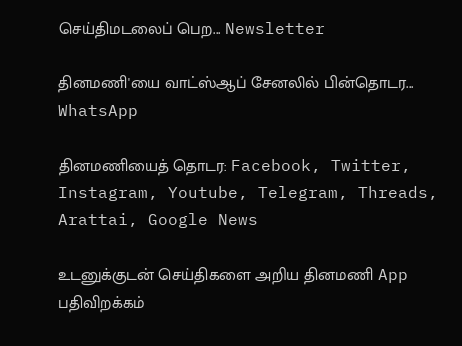செய்திமடலைப் பெற... Newsletter

தினமணி'யை வாட்ஸ்ஆப் சேனலில் பின்தொடர... WhatsApp

தினமணியைத் தொடர: Facebook, Twitter, Instagram, Youtube, Telegram, Threads, Arattai, Google News

உடனுக்குடன் செய்திகளை அறிய தினமணி App பதிவிறக்கம்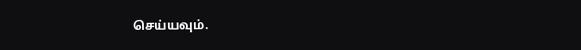செய்யவும்.